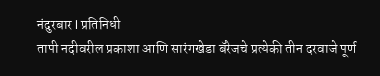नंदुरबार l प्रतिनिधी
तापी नदीवरील प्रकाशा आणि सारंगखेडा बॅरेजचे प्रत्येकी तीन दरवाजे पूर्ण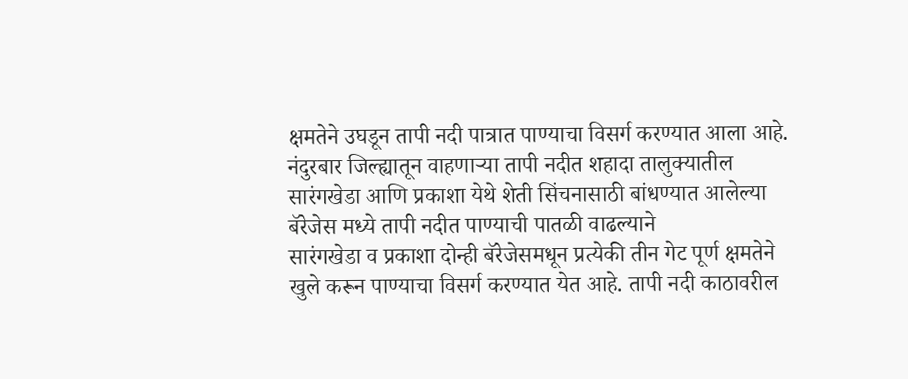क्षमतेने उघडून तापी नदी पात्रात पाण्याचा विसर्ग करण्यात आला आहे.
नंदुरबार जिल्ह्यातून वाहणाऱ्या तापी नदीत शहादा तालुक्यातील सारंगखेडा आणि प्रकाशा येथे शेती सिंचनासाठी बांधण्यात आलेल्या बॅरेजेस मध्ये तापी नदीत पाण्याची पातळी वाढल्याने
सारंगखेडा व प्रकाशा दोन्ही बॅरेजेसमधून प्रत्येकी तीन गेट पूर्ण क्षमतेने खुले करून पाण्याचा विसर्ग करण्यात येत आहे. तापी नदी काठावरील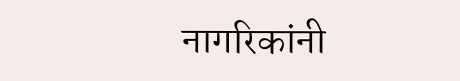नागरिकांनी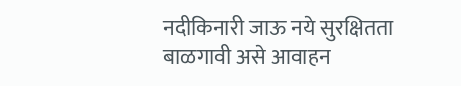नदीकिनारी जाऊ नये सुरक्षितता बाळगावी असे आवाहन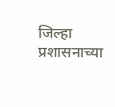जिल्हा प्रशासनाच्या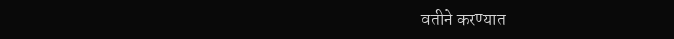वतीने करण्यात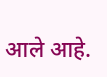आले आहे.